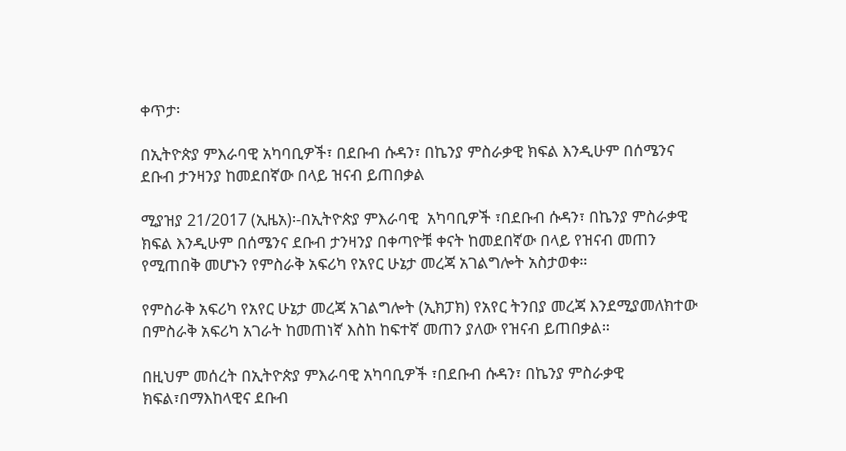ቀጥታ፡

በኢትዮጵያ ምእራባዊ አካባቢዎች፣ በደቡብ ሱዳን፣ በኬንያ ምስራቃዊ ክፍል እንዲሁም በሰሜንና ደቡብ ታንዛንያ ከመደበኛው በላይ ዝናብ ይጠበቃል

ሚያዝያ 21/2017 (ኢዜአ)፡-በኢትዮጵያ ምእራባዊ  አካባቢዎች ፣በደቡብ ሱዳን፣ በኬንያ ምስራቃዊ ክፍል እንዲሁም በሰሜንና ደቡብ ታንዛንያ በቀጣዮቹ ቀናት ከመደበኛው በላይ የዝናብ መጠን የሚጠበቅ መሆኑን የምስራቅ አፍሪካ የአየር ሁኔታ መረጃ አገልግሎት አስታወቀ።

የምስራቅ አፍሪካ የአየር ሁኔታ መረጃ አገልግሎት (ኢክፓክ) የአየር ትንበያ መረጃ እንደሚያመለክተው በምስራቅ አፍሪካ አገራት ከመጠነኛ እስከ ከፍተኛ መጠን ያለው የዝናብ ይጠበቃል።

በዚህም መሰረት በኢትዮጵያ ምእራባዊ አካባቢዎች ፣በደቡብ ሱዳን፣ በኬንያ ምስራቃዊ ክፍል፣በማእከላዊና ደቡብ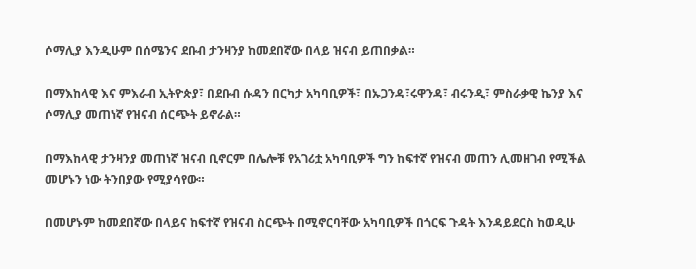ሶማሊያ እንዲሁም በሰሜንና ደቡብ ታንዛንያ ከመደበኛው በላይ ዝናብ ይጠበቃል።

በማእከላዊ እና ምእራብ ኢትዮጵያ፣ በደቡብ ሱዳን በርካታ አካባቢዎች፣ በኡጋንዳ፣ሩዋንዳ፣ ብሩንዲ፣ ምስራቃዊ ኬንያ እና ሶማሊያ መጠነኛ የዝናብ ሰርጭት ይኖራል።

በማእከላዊ ታንዛንያ መጠነኛ ዝናብ ቢኖርም በሌሎቹ የአገሪቷ አካባቢዎች ግን ከፍተኛ የዝናብ መጠን ሊመዘገብ የሚችል መሆኑን ነው ትንበያው የሚያሳየው።

በመሆኑም ከመደበኛው በላይና ከፍተኛ የዝናብ ስርጭት በሚኖርባቸው አካባቢዎች በጎርፍ ጉዳት እንዳይደርስ ከወዲሁ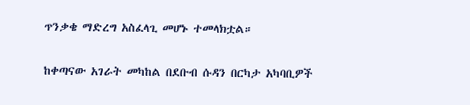ጥንቃቄ ማድረግ አስፈላጊ መሆኑ ተመላክቷል።

ከቀጣናው አገራት መካከል በደቡብ ሱዳን በርካታ አካባቢዎች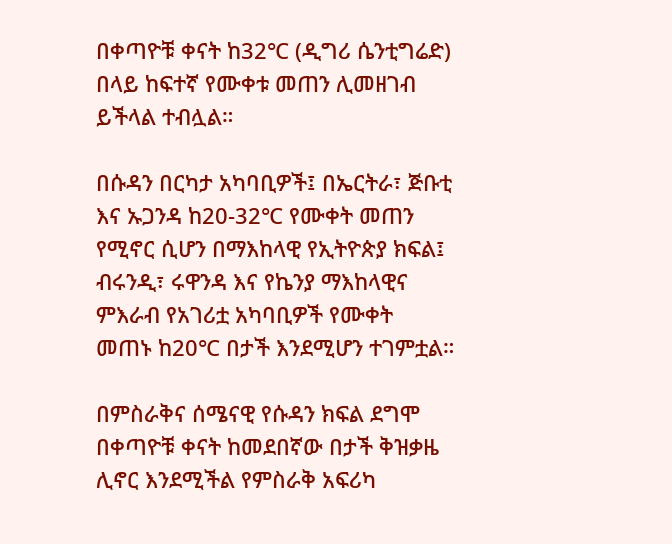በቀጣዮቹ ቀናት ከ32℃ (ዲግሪ ሴንቲግሬድ) በላይ ከፍተኛ የሙቀቱ መጠን ሊመዘገብ ይችላል ተብሏል።

በሱዳን በርካታ አካባቢዎች፤ በኤርትራ፣ ጅቡቲ እና ኡጋንዳ ከ20-32℃ የሙቀት መጠን የሚኖር ሲሆን በማእከላዊ የኢትዮጵያ ክፍል፤ ብሩንዲ፣ ሩዋንዳ እና የኬንያ ማእከላዊና ምእራብ የአገሪቷ አካባቢዎች የሙቀት መጠኑ ከ20℃ በታች እንደሚሆን ተገምቷል።

በምስራቅና ሰሜናዊ የሱዳን ክፍል ደግሞ በቀጣዮቹ ቀናት ከመደበኛው በታች ቅዝቃዜ ሊኖር እንደሚችል የምስራቅ አፍሪካ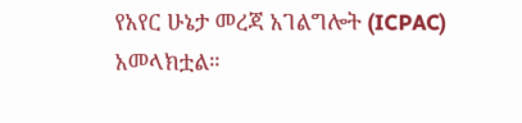የአየር ሁኔታ መረጃ አገልግሎት (ICPAC) አመላክቷል።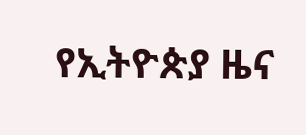የኢትዮጵያ ዜና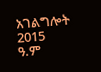አገልግሎት
2015
ዓ.ም